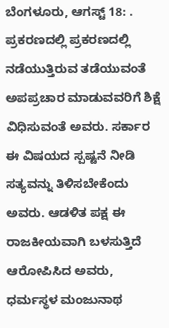ಬೆಂಗಳೂರು, ಆಗಸ್ಟ್ 18: . ಪ್ರಕರಣದಲ್ಲಿ ಪ್ರಕರಣದಲ್ಲಿ ನಡೆಯುತ್ತಿರುವ ತಡೆಯುವಂತೆ ಅಪಪ್ರಚಾರ ಮಾಡುವವರಿಗೆ ಶಿಕ್ಷೆ ವಿಧಿಸುವಂತೆ ಅವರು. ಸರ್ಕಾರ ಈ ವಿಷಯದ ಸ್ಪಷ್ಟನೆ ನೀಡಿ ಸತ್ಯವನ್ನು ತಿಳಿಸಬೇಕೆಂದು ಅವರು. ಆಡಳಿತ ಪಕ್ಷ ಈ ರಾಜಕೀಯವಾಗಿ ಬಳಸುತ್ತಿದೆ ಆರೋಪಿಸಿದ ಅವರು, ಧರ್ಮಸ್ಥಳ ಮಂಜುನಾಥ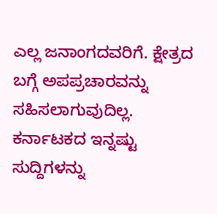ಎಲ್ಲ ಜನಾಂಗದವರಿಗೆ. ಕ್ಷೇತ್ರದ ಬಗ್ಗೆ ಅಪಪ್ರಚಾರವನ್ನು ಸಹಿಸಲಾಗುವುದಿಲ್ಲ.
ಕರ್ನಾಟಕದ ಇನ್ನಷ್ಟು ಸುದ್ದಿಗಳನ್ನು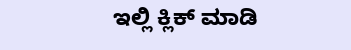ಇಲ್ಲಿ ಕ್ಲಿಕ್ ಮಾಡಿ